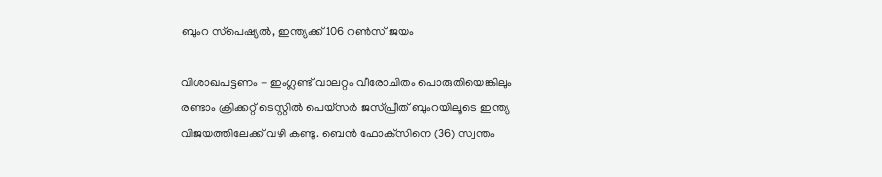ബുംറ സ്‌പെഷ്യല്‍, ഇന്ത്യക്ക് 106 റണ്‍സ് ജയം

വിശാഖപട്ടണം - ഇംഗ്ലണ്ട് വാലറ്റം വീരോചിതം പൊരുതിയെങ്കിലും രണ്ടാം ക്രിക്കറ്റ് ടെസ്റ്റില്‍ പെയ്‌സര്‍ ജസ്പ്രീത് ബുംറയിലൂടെ ഇന്ത്യ വിജയത്തിലേക്ക് വഴി കണ്ടു. ബെന്‍ ഫോക്‌സിനെ (36) സ്വന്തം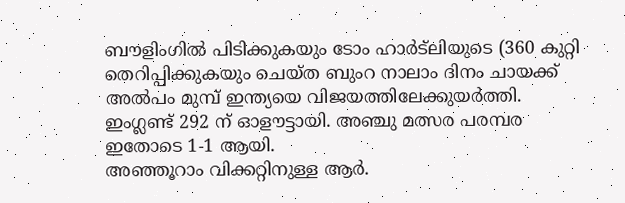ബൗളിംഗില്‍ പിടിക്കുകയും ടോം ഹാര്‍ട്‌ലിയുടെ (360 കുറ്റി തെറിപ്പിക്കുകയും ചെയ്ത ബുംറ നാലാം ദിനം ചായക്ക് അല്‍പം മുമ്പ് ഇന്ത്യയെ വിജയത്തിലേക്കുയര്‍ത്തി. ഇംഗ്ലണ്ട് 292 ന് ഓളൗട്ടായി. അഞ്ചു മത്സര പരമ്പര ഇതോടെ 1-1 ആയി.
അഞ്ഞൂറാം വിക്കറ്റിനുള്ള ആര്‍.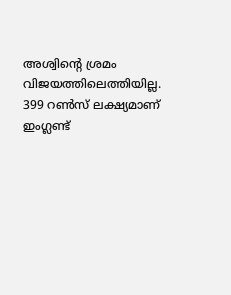അശ്വിന്റെ ശ്രമം വിജയത്തിലെത്തിയില്ല. 399 റണ്‍സ് ലക്ഷ്യമാണ് ഇംഗ്ലണ്ട്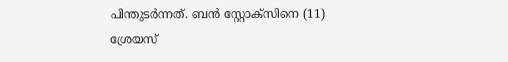പിന്തുടര്‍ന്നത്. ബന്‍ സ്റ്റോക്‌സിനെ (11) ശ്രേയസ്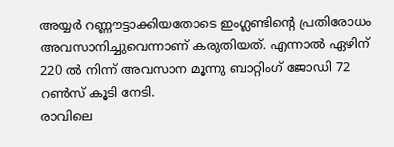അയ്യര്‍ റണ്ണൗട്ടാക്കിയതോടെ ഇംഗ്ലണ്ടിന്റെ പ്രതിരോധം അവസാനിച്ചുവെന്നാണ് കരുതിയത്. എന്നാല്‍ ഏഴിന് 220 ല്‍ നിന്ന് അവസാന മൂന്നു ബാറ്റിംഗ് ജോഡി 72 റണ്‍സ് കൂടി നേടി.
രാവിലെ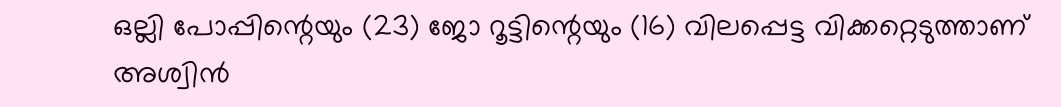ഒല്ലി പോപ്പിന്റെയും (23) ജോ റൂട്ടിന്റെയും (16) വിലപ്പെട്ട വിക്കറ്റെടുത്താണ് അശ്വിന്‍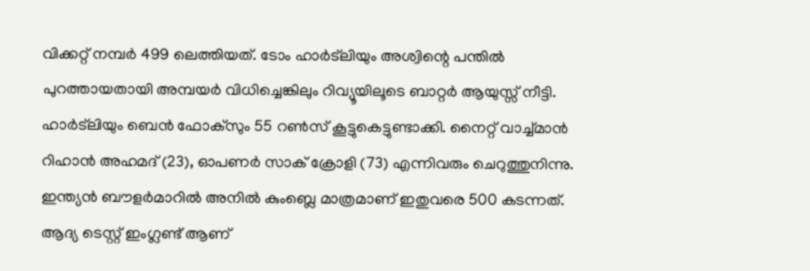വിക്കറ്റ് നമ്പര്‍ 499 ലെത്തിയത്. ടോം ഹാര്‍ട്‌ലിയും അശ്വിന്റെ പന്തില്‍ പുറത്തായതായി അമ്പയര്‍ വിധിച്ചെങ്കിലും റിവ്യൂയിലൂടെ ബാറ്റര്‍ ആയുസ്സ് നീട്ടി. ഹാര്‍ട്‌ലിയും ബെന്‍ ഫോക്‌സും 55 റണ്‍സ് കൂട്ടുകെട്ടുണ്ടാക്കി. നൈറ്റ് വാച്ച്മാന്‍ റിഹാന്‍ അഹമദ് (23), ഓപണര്‍ സാക് ക്രോളി (73) എന്നിവരും ചെറുത്തുനിന്നു. ഇന്ത്യന്‍ ബൗളര്‍മാറില്‍ അനില്‍ കുംബ്ലെ മാത്രമാണ് ഇതുവരെ 500 കടന്നത്. ആദ്യ ടെസ്റ്റ് ഇംഗ്ലണ്ട് ആണ്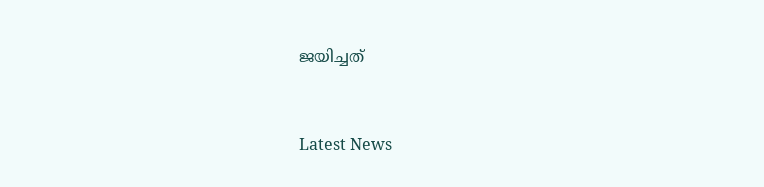ജയിച്ചത്


Latest News